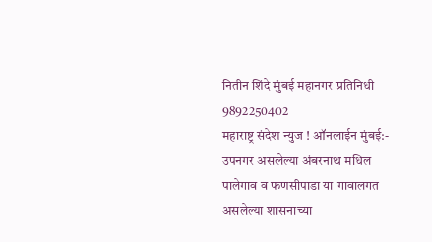नितीन शिंदे मुंबई महानगर प्रतिनिधी
9892250402
महाराष्ट्र संदेश न्युज ! ऑनलाईन मुंबई:- उपनगर असलेल्या अंबरनाथ मधिल पालेगाव व फणसीपाडा या गावालगत असलेल्या शासनाच्या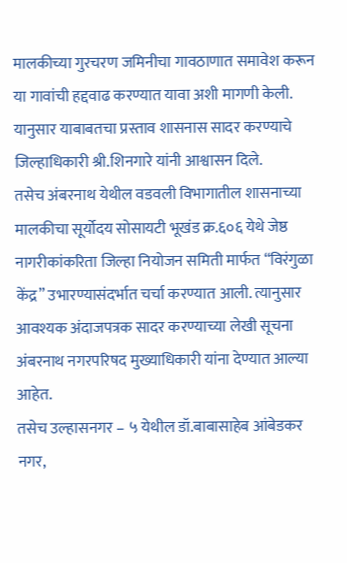मालकीच्या गुरचरण जमिनीचा गावठाणात समावेश करून या गावांची हद्दवाढ करण्यात यावा अशी मागणी केली. यानुसार याबाबतचा प्रस्ताव शासनास सादर करण्याचे जिल्हाधिकारी श्री.शिनगारे यांनी आश्वासन दिले.
तसेच अंबरनाथ येथील वडवली विभागातील शासनाच्या मालकीचा सूर्योदय सोसायटी भूखंड क्र.६०६ येथे जेष्ठ नागरीकांकरिता जिल्हा नियोजन समिती मार्फत “विरंगुळा केंद्र” उभारण्यासंदर्भात चर्चा करण्यात आली. त्यानुसार आवश्यक अंदाजपत्रक सादर करण्याच्या लेखी सूचना अंबरनाथ नगरपरिषद मुख्याधिकारी यांना देण्यात आल्या आहेत.
तसेच उल्हासनगर – ५ येथील डॉ.बाबासाहेब आंबेडकर नगर,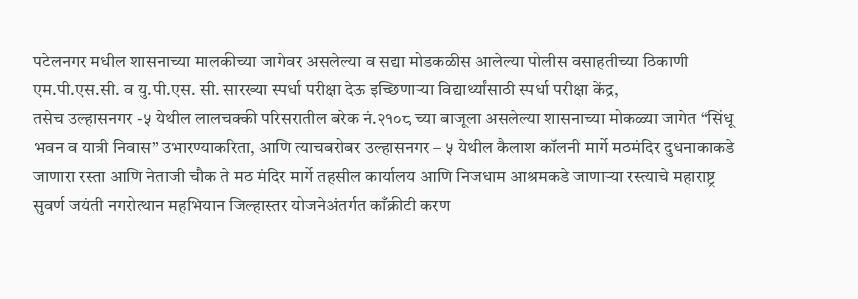पटेलनगर मधील शासनाच्या मालकीच्या जागेवर असलेल्या व सद्या मोडकळीस आलेल्या पोलीस वसाहतीच्या ठिकाणी एम.पी.एस.सी. व यु.पी.एस. सी. सारख्या स्पर्धा परीक्षा देऊ इच्छिणाऱ्या विद्यार्थ्यांसाठी स्पर्धा परीक्षा केंद्र,
तसेच उल्हासनगर -५ येथील लालचक्की परिसरातील बरेक नं.२१०८ च्या बाजूला असलेल्या शासनाच्या मोकळ्या जागेत “सिंधू भवन व यात्री निवास” उभारण्याकरिता, आणि त्याचबरोबर उल्हासनगर – ५ येथील कैलाश कॉलनी मार्गे मठमंदिर दुधनाकाकडे जाणारा रस्ता आणि नेताजी चौक ते मठ मंदिर मार्गे तहसील कार्यालय आणि निजधाम आश्रमकडे जाणाऱ्या रस्त्याचे महाराष्ट्र सुवर्ण जयंती नगरोत्थान महभियान जिल्हास्तर योजनेअंतर्गत काँक्रीटी करण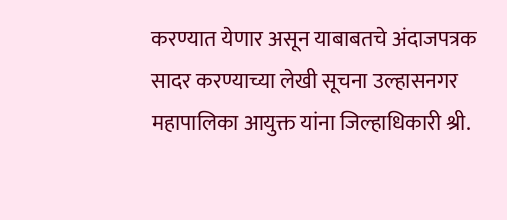करण्यात येणार असून याबाबतचे अंदाजपत्रक सादर करण्याच्या लेखी सूचना उल्हासनगर महापालिका आयुक्त यांना जिल्हाधिकारी श्री.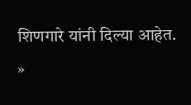शिणगारे यांनी दिल्या आहेत.
»